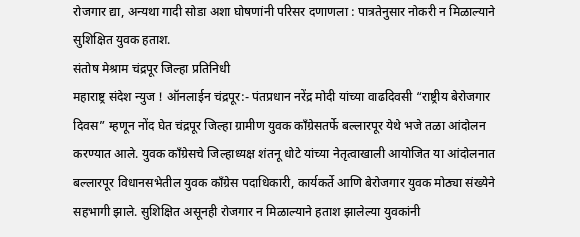रोजगार द्या, अन्यथा गादी सोडा अशा घोषणांनी परिसर दणाणला : पात्रतेनुसार नोकरी न मिळाल्याने सुशिक्षित युवक हताश.
संतोष मेश्राम चंद्रपूर जिल्हा प्रतिनिधी
महाराष्ट्र संदेश न्युज ! ऑनलाईन चंद्रपूर:- पंतप्रधान नरेंद्र मोदी यांच्या वाढदिवसी “राष्ट्रीय बेरोजगार दिवस” म्हणून नोंद घेत चंद्रपूर जिल्हा ग्रामीण युवक काँग्रेसतर्फे बल्लारपूर येथे भजे तळा आंदोलन करण्यात आले. युवक काँग्रेसचे जिल्हाध्यक्ष शंतनू धोटे यांच्या नेतृत्वाखाली आयोजित या आंदोलनात बल्लारपूर विधानसभेतील युवक काँग्रेस पदाधिकारी, कार्यकर्ते आणि बेरोजगार युवक मोठ्या संख्येने सहभागी झाले. सुशिक्षित असूनही रोजगार न मिळाल्याने हताश झालेल्या युवकांनी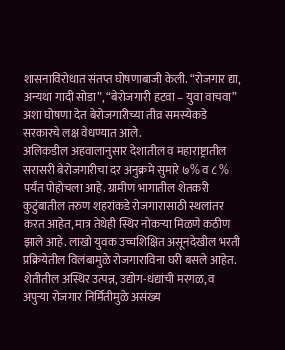शासनाविरोधात संतप्त घोषणाबाजी केली. “रोजगार द्या, अन्यथा गादी सोडा”, “बेरोजगारी हटवा – युवा वाचवा” अशा घोषणा देत बेरोजगारीच्या तीव्र समस्येकडे सरकारचे लक्ष वेधण्यात आले.
अलिकडील अहवालानुसार देशातील व महाराष्ट्रातील सरासरी बेरोजगारीचा दर अनुक्रमे सुमारे ७% व ८ % पर्यंत पोहोचला आहे. ग्रामीण भागातील शेतकरी कुटुंबातील तरुण शहरांकडे रोजगारासाठी स्थलांतर करत आहेत, मात्र तेथेही स्थिर नोकऱ्या मिळणे कठीण झाले आहे. लाखो युवक उच्चशिक्षित असूनदेखील भरती प्रक्रियेतील विलंबामुळे रोजगाराविना घरी बसले आहेत. शेतीतील अस्थिर उत्पन्न, उद्योग-धंद्यांची मरगळ, व अपुऱ्या रोजगार निर्मितीमुळे असंख्य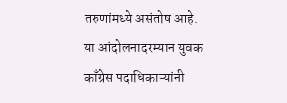तरुणांमध्ये असंतोष आहे.
या आंदोलनादरम्यान युवक काँग्रेस पदाधिकाऱ्यांनी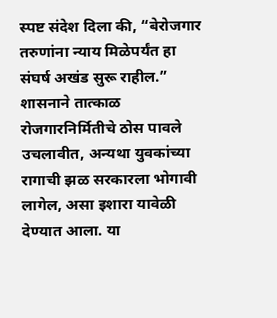स्पष्ट संदेश दिला की, “बेरोजगार तरुणांना न्याय मिळेपर्यंत हा संघर्ष अखंड सुरू राहील.” शासनाने तात्काळ रोजगारनिर्मितीचे ठोस पावले उचलावीत, अन्यथा युवकांच्या रागाची झळ सरकारला भोगावी लागेल, असा इशारा यावेळी देण्यात आला. या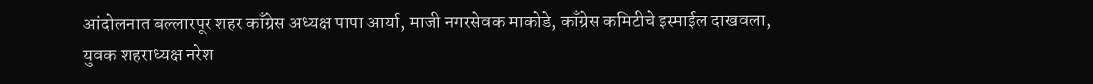आंदोलनात बल्लारपूर शहर काँग्रेस अध्यक्ष पापा आर्या, माजी नगरसेवक माकोडे, काँग्रेस कमिटीचे इस्माईल दाखवला, युवक शहराध्यक्ष नरेश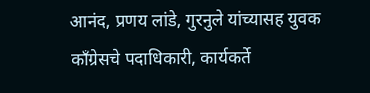आनंद, प्रणय लांडे, गुरनुले यांच्यासह युवक काँग्रेसचे पदाधिकारी, कार्यकर्ते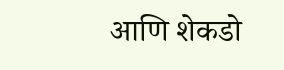आणि शेकडो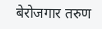बेरोजगार तरुण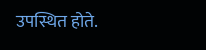उपस्थित होते.